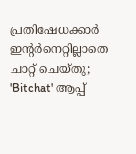പ്രതിഷേധക്കാർ ഇന്റർനെറ്റില്ലാതെ ചാറ്റ് ചെയ്തു; 'Bitchat' ആപ്പ്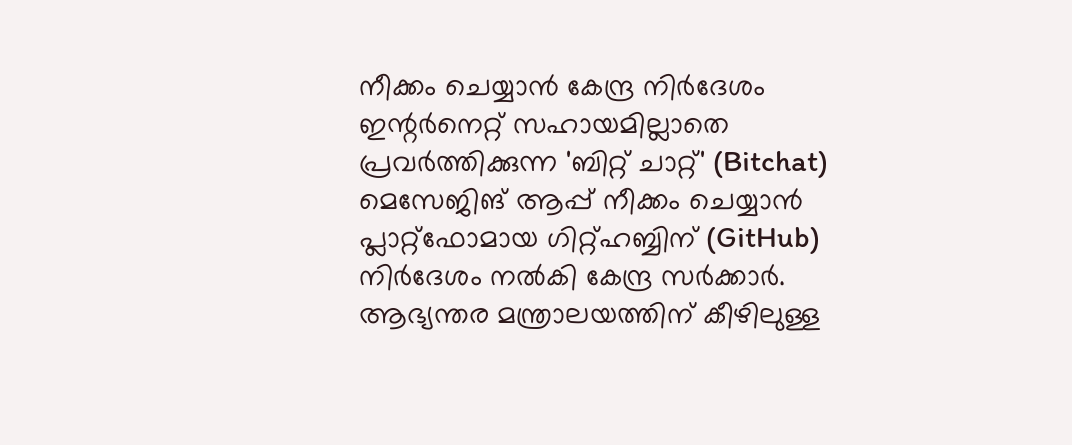നീക്കം ചെയ്യാൻ കേന്ദ്ര നിർദേശം
ഇന്റർനെറ്റ് സഹായമില്ലാതെ പ്രവർത്തിക്കുന്ന 'ബിറ്റ് ചാറ്റ്' (Bitchat) മെസേജിങ് ആപ്പ് നീക്കം ചെയ്യാൻ പ്ലാറ്റ്ഫോമായ ഗിറ്റ്ഹബ്ബിന് (GitHub) നിർദേശം നൽകി കേന്ദ്ര സർക്കാർ. ആഭ്യന്തര മന്ത്രാലയത്തിന് കീഴിലുള്ള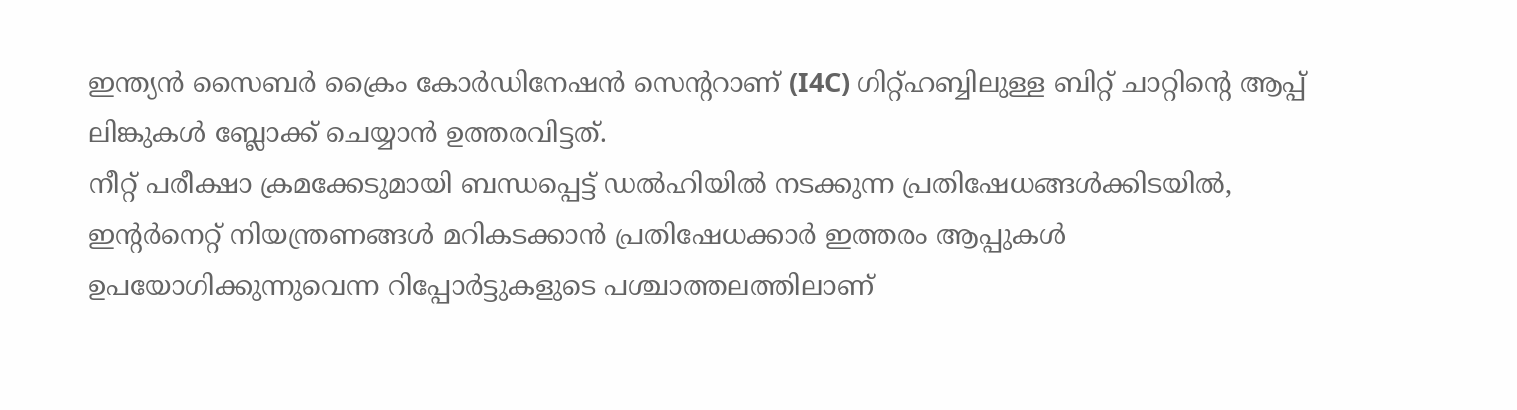ഇന്ത്യൻ സൈബർ ക്രൈം കോർഡിനേഷൻ സെന്ററാണ് (I4C) ഗിറ്റ്ഹബ്ബിലുള്ള ബിറ്റ് ചാറ്റിന്റെ ആപ്പ് ലിങ്കുകൾ ബ്ലോക്ക് ചെയ്യാൻ ഉത്തരവിട്ടത്.
നീറ്റ് പരീക്ഷാ ക്രമക്കേടുമായി ബന്ധപ്പെട്ട് ഡൽഹിയിൽ നടക്കുന്ന പ്രതിഷേധങ്ങൾക്കിടയിൽ, ഇന്റർനെറ്റ് നിയന്ത്രണങ്ങൾ മറികടക്കാൻ പ്രതിഷേധക്കാർ ഇത്തരം ആപ്പുകൾ ഉപയോഗിക്കുന്നുവെന്ന റിപ്പോർട്ടുകളുടെ പശ്ചാത്തലത്തിലാണ്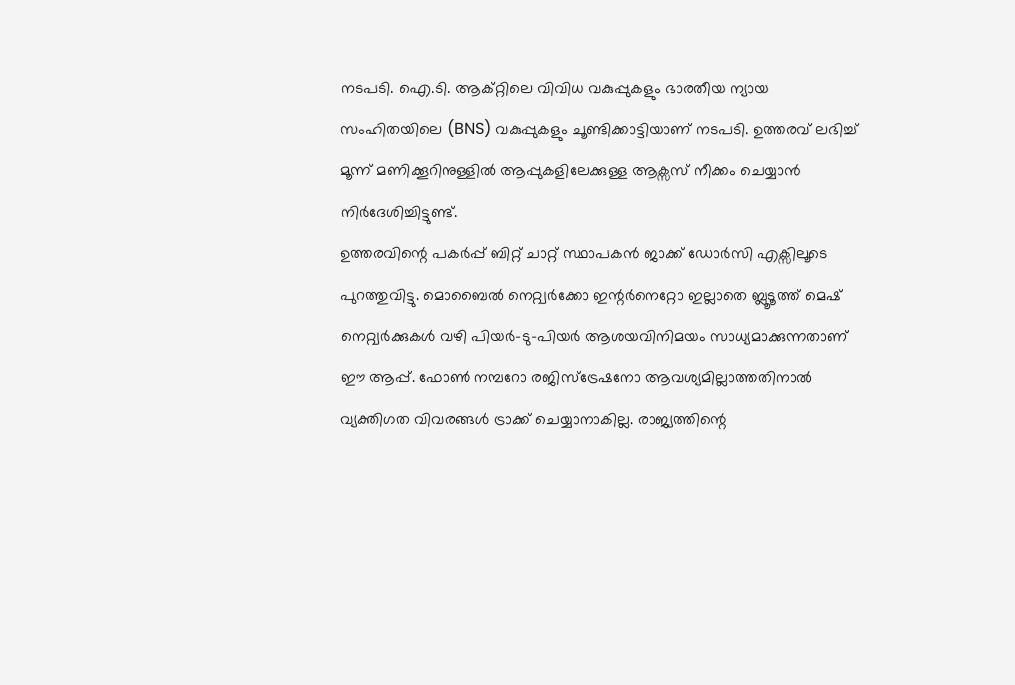നടപടി. ഐ.ടി. ആക്റ്റിലെ വിവിധ വകുപ്പുകളും ഭാരതീയ ന്യായ സംഹിതയിലെ (BNS) വകുപ്പുകളും ചൂണ്ടിക്കാട്ടിയാണ് നടപടി. ഉത്തരവ് ലഭിച്ച് മൂന്ന് മണിക്കൂറിനുള്ളിൽ ആപ്പുകളിലേക്കുള്ള ആക്സസ് നീക്കം ചെയ്യാൻ നിർദേശിച്ചിട്ടുണ്ട്.
ഉത്തരവിന്റെ പകർപ്പ് ബിറ്റ് ചാറ്റ് സ്ഥാപകൻ ജാക്ക് ഡോർസി എക്സിലൂടെ പുറത്തുവിട്ടു. മൊബൈൽ നെറ്റ്വർക്കോ ഇന്റർനെറ്റോ ഇല്ലാതെ ബ്ലൂടൂത്ത് മെഷ് നെറ്റ്വർക്കുകൾ വഴി പിയർ-ടു-പിയർ ആശയവിനിമയം സാധ്യമാക്കുന്നതാണ് ഈ ആപ്പ്. ഫോൺ നമ്പറോ രജിസ്ട്രേഷനോ ആവശ്യമില്ലാത്തതിനാൽ വ്യക്തിഗത വിവരങ്ങൾ ട്രാക്ക് ചെയ്യാനാകില്ല. രാജ്യത്തിന്റെ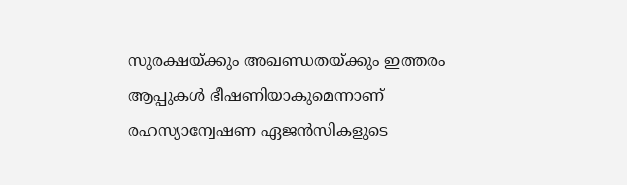സുരക്ഷയ്ക്കും അഖണ്ഡതയ്ക്കും ഇത്തരം ആപ്പുകൾ ഭീഷണിയാകുമെന്നാണ് രഹസ്യാന്വേഷണ ഏജൻസികളുടെ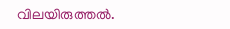വിലയിരുത്തൽ.